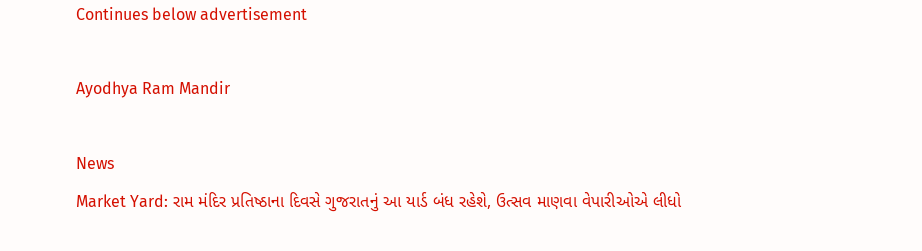Continues below advertisement

Ayodhya Ram Mandir

News
Market Yard: રામ મંદિર પ્રતિષ્ઠાના દિવસે ગુજરાતનું આ યાર્ડ બંધ રહેશે, ઉત્સવ માણવા વેપારીઓએ લીધો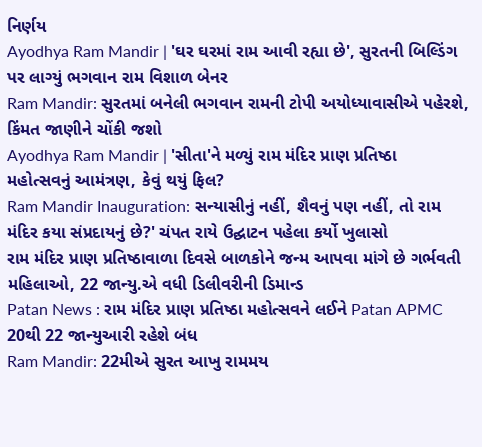નિર્ણય
Ayodhya Ram Mandir | 'ઘર ઘરમાં રામ આવી રહ્યા છે', સુરતની બિલ્ડિંગ પર લાગ્યું ભગવાન રામ વિશાળ બેનર
Ram Mandir: સુરતમાં બનેલી ભગવાન રામની ટોપી અયોધ્યાવાસીએ પહેરશે, કિંમત જાણીને ચોંકી જશો
Ayodhya Ram Mandir | 'સીતા'ને મળ્યું રામ મંદિર પ્રાણ પ્રતિષ્ઠા મહોત્સવનું આમંત્રણ, કેવું થયું ફિલ?
Ram Mandir Inauguration: સન્યાસીનું નહીં, શૈવનું પણ નહીં, તો રામ મંદિર કયા સંપ્રદાયનું છે?' ચંપત રાયે ઉદ્ઘાટન પહેલા કર્યો ખુલાસો
રામ મંદિર પ્રાણ પ્રતિષ્ઠાવાળા દિવસે બાળકોને જન્મ આપવા માંગે છે ગર્ભવતી મહિલાઓ, 22 જાન્યુ.એ વધી ડિલીવરીની ડિમાન્ડ
Patan News : રામ મંદિર પ્રાણ પ્રતિષ્ઠા મહોત્સવને લઈને Patan APMC 20થી 22 જાન્યુઆરી રહેશે બંધ
Ram Mandir: 22મીએ સુરત આખુ રામમય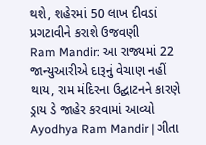થશે, શહેરમાં 50 લાખ દીવડાં પ્રગટાવીને કરાશે ઉજવણી
Ram Mandir: આ રાજ્યમાં 22 જાન્યુઆરીએ દારૂનું વેચાણ નહીં થાય, રામ મંદિરના ઉદ્ઘાટનને કારણે ડ્રાય ડે જાહેર કરવામાં આવ્યો
Ayodhya Ram Mandir | ગીતા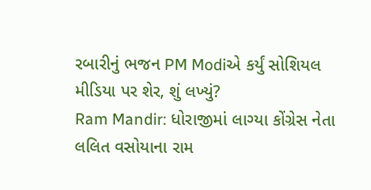રબારીનું ભજન PM Modiએ કર્યું સોશિયલ મીડિયા પર શેર, શું લખ્યું?
Ram Mandir: ધોરાજીમાં લાગ્યા કોંગ્રેસ નેતા લલિત વસોયાના રામ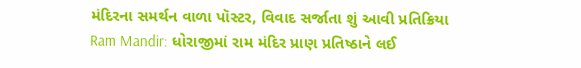મંદિરના સમર્થન વાળા પૉસ્ટર, વિવાદ સર્જાતા શું આવી પ્રતિક્રિયા
Ram Mandir: ધોરાજીમાં રામ મંદિર પ્રાણ પ્રતિષ્ઠાને લઈ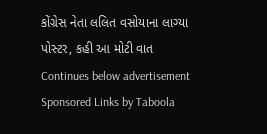કોંગ્રેસ નેતા લલિત વસોયાના લાગ્યા પોસ્ટર, કહી આ મોટી વાત
Continues below advertisement
Sponsored Links by Taboola